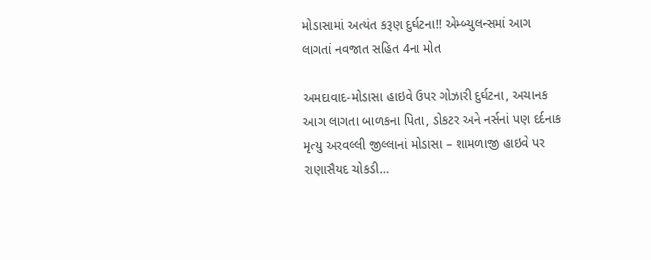મોડાસામાં અત્યંત કરૂણ દુર્ઘટના!! એમ્બ્યુલન્સમાં આગ લાગતાં નવજાત સહિત 4ના મોત

અમદાવાદ-મોડાસા હાઇવે ઉપર ગોઝારી દુર્ઘટના, અચાનક આગ લાગતા બાળકના પિતા, ડોકટર અને નર્સનાં પણ દર્દનાક મૃત્યુ અરવલ્લી જીલ્લાનાં મોડાસા – શામળાજી હાઇવે પર રાણાસૈયદ ચોકડી…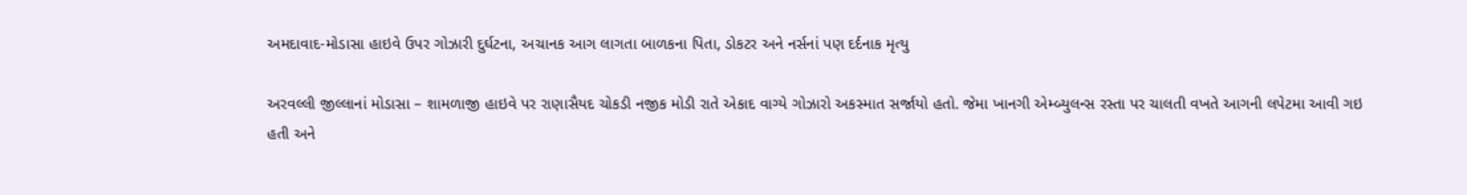અમદાવાદ-મોડાસા હાઇવે ઉપર ગોઝારી દુર્ઘટના, અચાનક આગ લાગતા બાળકના પિતા, ડોકટર અને નર્સનાં પણ દર્દનાક મૃત્યુ

અરવલ્લી જીલ્લાનાં મોડાસા – શામળાજી હાઇવે પર રાણાસૈયદ ચોકડી નજીક મોડી રાતે એકાદ વાગ્યે ગોઝારો અકસ્માત સર્જાયો હતો. જેમા ખાનગી એમ્બ્યુલન્સ રસ્તા પર ચાલતી વખતે આગની લપેટમા આવી ગઇ હતી અને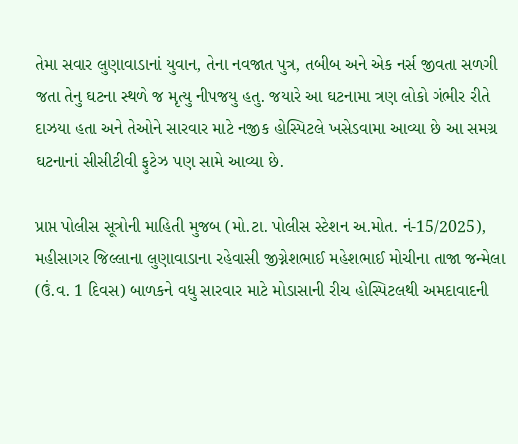તેમા સવાર લુણાવાડાનાં યુવાન, તેના નવજાત પુત્ર, તબીબ અને એક નર્સ જીવતા સળગી જતા તેનુ ઘટના સ્થળે જ મૃત્યુ નીપજયુ હતુ. જયારે આ ઘટનામા ત્રણ લોકો ગંભીર રીતે દાઝયા હતા અને તેઓને સારવાર માટે નજીક હોસ્પિટલે ખસેડવામા આવ્યા છે આ સમગ્ર ઘટનાનાં સીસીટીવી ફુટેઝ પણ સામે આવ્યા છે.

પ્રાપ્ત પોલીસ સૂત્રોની માહિતી મુજબ (મો.ટા. પોલીસ સ્ટેશન અ.મોત. નં-15/2025), મહીસાગર જિલ્લાના લુણાવાડાના રહેવાસી જીગ્નેશભાઈ મહેશભાઈ મોચીના તાજા જન્મેલા (ઉં.વ. 1 દિવસ) બાળકને વધુ સારવાર માટે મોડાસાની રીચ હોસ્પિટલથી અમદાવાદની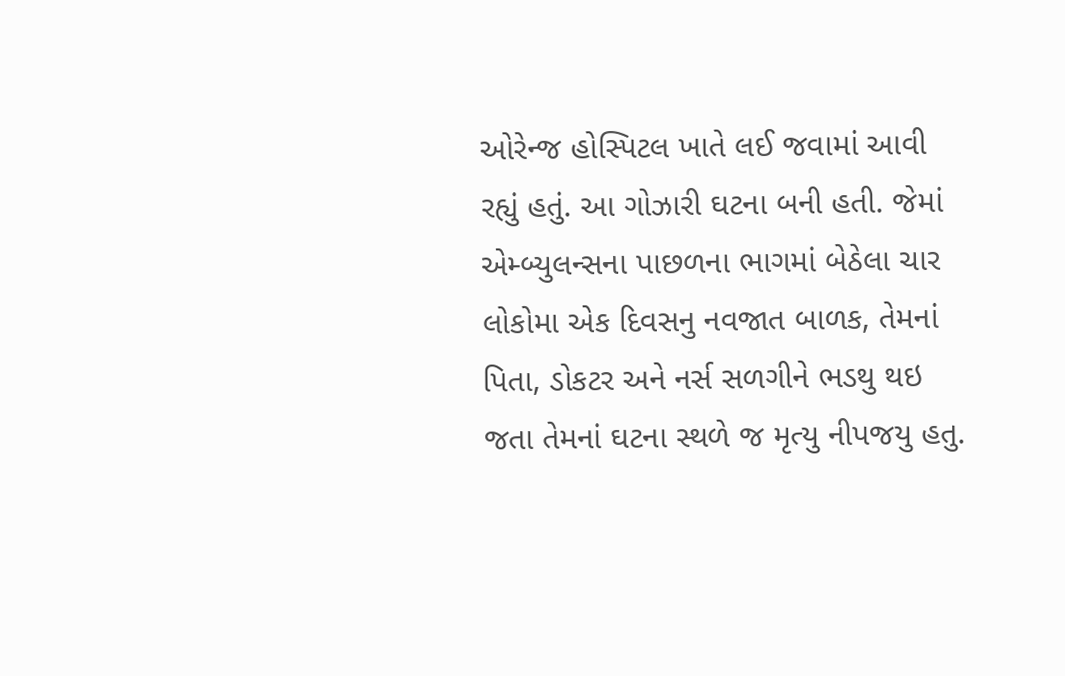ઓરેન્જ હોસ્પિટલ ખાતે લઈ જવામાં આવી રહ્યું હતું. આ ગોઝારી ઘટના બની હતી. જેમાં એમ્બ્યુલન્સના પાછળના ભાગમાં બેઠેલા ચાર લોકોમા એક દિવસનુ નવજાત બાળક, તેમનાં પિતા, ડોકટર અને નર્સ સળગીને ભડથુ થઇ જતા તેમનાં ઘટના સ્થળે જ મૃત્યુ નીપજયુ હતુ.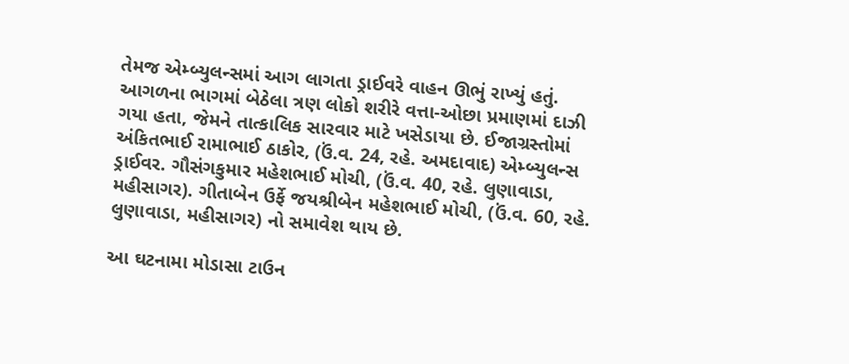તેમજ એમ્બ્યુલન્સમાં આગ લાગતા ડ્રાઈવરે વાહન ઊભું રાખ્યું હતું. આગળના ભાગમાં બેઠેલા ત્રણ લોકો શરીરે વત્તા-ઓછા પ્રમાણમાં દાઝી ગયા હતા, જેમને તાત્કાલિક સારવાર માટે ખસેડાયા છે. ઈજાગ્રસ્તોમાં અંકિતભાઈ રામાભાઈ ઠાકોર, (ઉં.વ. 24, રહે. અમદાવાદ) એમ્બ્યુલન્સ ડ્રાઈવર. ગૌસંગકુમાર મહેશભાઈ મોચી, (ઉં.વ. 40, રહે. લુણાવાડા, મહીસાગર). ગીતાબેન ઉર્ફે જયશ્રીબેન મહેશભાઈ મોચી, (ઉં.વ. 60, રહે. લુણાવાડા, મહીસાગર) નો સમાવેશ થાય છે.

આ ઘટનામા મોડાસા ટાઉન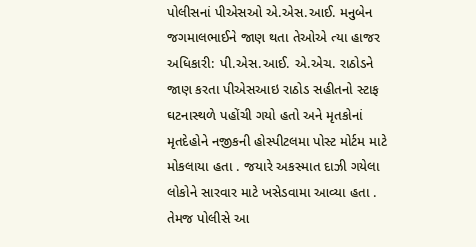પોલીસનાં પીએસઓ એ.એસ.આઈ. મનુબેન જગમાલભાઈને જાણ થતા તેઓએ ત્યા હાજર અધિકારી: પી.એસ.આઈ. એ.એચ. રાઠોડને જાણ કરતા પીએસઆઇ રાઠોડ સહીતનો સ્ટાફ ઘટનાસ્થળે પહોંચી ગયો હતો અને મૃતકોનાં મૃતદેહોને નજીકની હોસ્પીટલમા પોસ્ટ મોર્ટમ માટે મોકલાયા હતા . જયારે અકસ્માત દાઝી ગયેલા લોકોને સારવાર માટે ખસેડવામા આવ્યા હતા . તેમજ પોલીસે આ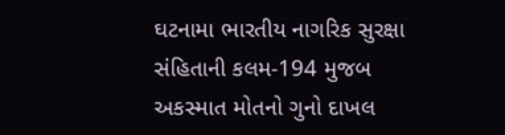ઘટનામા ભારતીય નાગરિક સુરક્ષા સંહિતાની કલમ-194 મુજબ અકસ્માત મોતનો ગુનો દાખલ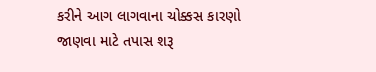કરીને આગ લાગવાના ચોક્કસ કારણો જાણવા માટે તપાસ શરૂ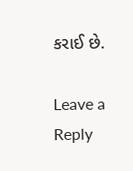કરાઈ છે.

Leave a Reply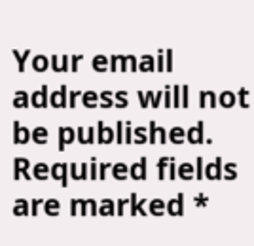Your email address will not be published. Required fields are marked *